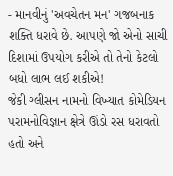- માનવીનું 'અવચેતન મન' ગજબનાક શક્તિ ધરાવે છે. આપણે જો એનો સાચી દિશામાં ઉપયોગ કરીએ તો તેનો કેટલો બધો લાભ લઈ શકીએ!
જેકી ગ્લીસન નામનો વિખ્યાત કોમેડિયન પરામનોવિજ્ઞાન ક્ષેત્રે ઊંડો રસ ધરાવતો હતો અને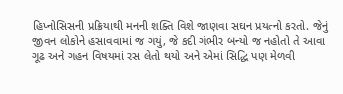હિપ્નોસિસની પ્રક્રિયાથી મનની શક્તિ વિશે જાણવા સઘન પ્રયત્નો કરતો. જેનું જીવન લોકોને હસાવવામાં જ ગયું, જે કદી ગંભીર બન્યો જ નહોતો તે આવા ગૂઢ અને ગહન વિષયમાં રસ લેતો થયો અને એમાં સિદ્ધિ પણ મેળવી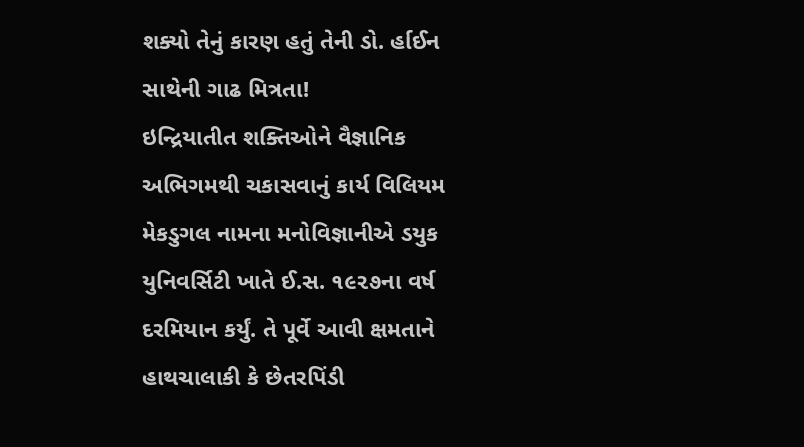શક્યો તેનું કારણ હતું તેની ડો. ર્હાઈન સાથેની ગાઢ મિત્રતા!
ઇન્દ્રિયાતીત શક્તિઓને વૈજ્ઞાનિક અભિગમથી ચકાસવાનું કાર્ય વિલિયમ મેકડુગલ નામના મનોવિજ્ઞાનીએ ડયુક યુનિવર્સિટી ખાતે ઈ.સ. ૧૯૨૭ના વર્ષ દરમિયાન કર્યું. તે પૂર્વે આવી ક્ષમતાને હાથચાલાકી કે છેતરપિંડી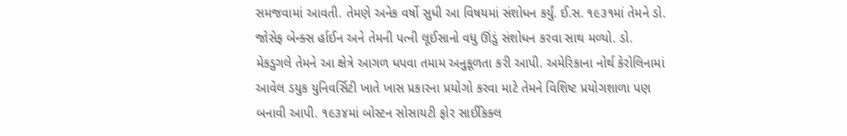સમજવામાં આવતી. તેમણે અનેક વર્ષો સુધી આ વિષયમાં સંશોધન કર્યું. ઈ.સ. ૧૯૩૧માં તેમને ડો. જોસેફ બેન્ક્સ ર્હાઈન અને તેમની પત્ની લૂઈસાનો વધુ ઊંડું સંશોધન કરવા સાથ મળ્યો. ડો. મેકડુગલે તેમને આ ક્ષેત્રે આગળ ધપવા તમામ અનુકૂળતા કરી આપી. અમેરિકાના નોર્થ કેરોલિનામાં આવેલ ડયુક યુનિવર્સિટી ખાતે ખાસ પ્રકારના પ્રયોગો કરવા માટે તેમને વિશિષ્ટ પ્રયોગશાળા પણ બનાવી આપી. ૧૯૩૪માં બોસ્ટન સોસાયટી ફોર સાઈકિક્લ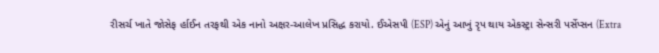રીસર્ચ ખાતે જોસેફ ર્હાઈન તરફથી એક નાનો અક્ષર-આલેખ પ્રસિદ્ધ કરાયો. ઈએસપી (ESP) એનું આખું રૃપ થાય એકસ્ટ્રા સેન્સરી પર્સેપ્સન (Extra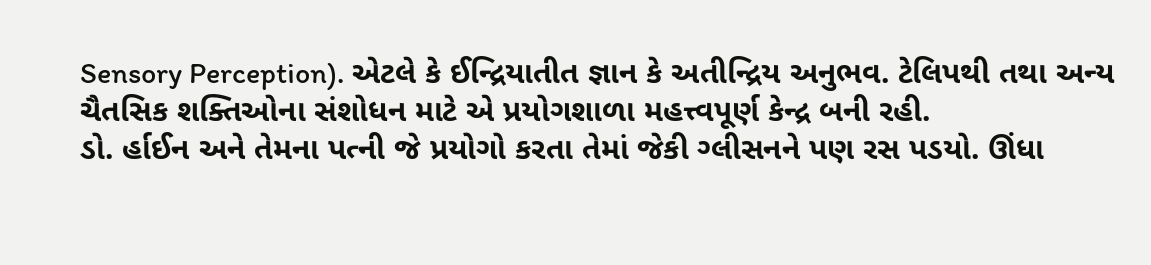Sensory Perception). એટલે કે ઈન્દ્રિયાતીત જ્ઞાન કે અતીન્દ્રિય અનુભવ. ટેલિપથી તથા અન્ય ચૈતસિક શક્તિઓના સંશોધન માટે એ પ્રયોગશાળા મહત્ત્વપૂર્ણ કેન્દ્ર બની રહી.
ડો. ર્હાઈન અને તેમના પત્ની જે પ્રયોગો કરતા તેમાં જેકી ગ્લીસનને પણ રસ પડયો. ઊંધા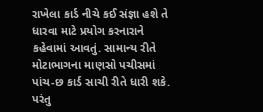રાખેલા કાર્ડ નીચે કઈ સંજ્ઞા હશે તે ધારવા માટે પ્રયોગ કરનારાને કહેવામાં આવતું. સામાન્ય રીતે મોટાભાગના માણસો પચીસમાં પાંચ-છ કાર્ડ સાચી રીતે ધારી શકે. પરંતુ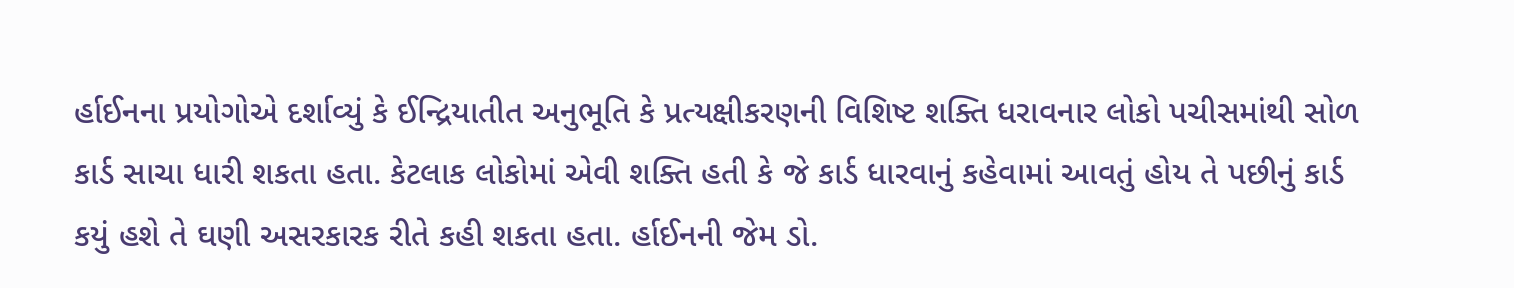ર્હાઈનના પ્રયોગોએ દર્શાવ્યું કે ઈન્દ્રિયાતીત અનુભૂતિ કે પ્રત્યક્ષીકરણની વિશિષ્ટ શક્તિ ધરાવનાર લોકો પચીસમાંથી સોળ કાર્ડ સાચા ધારી શકતા હતા. કેટલાક લોકોમાં એવી શક્તિ હતી કે જે કાર્ડ ધારવાનું કહેવામાં આવતું હોય તે પછીનું કાર્ડ કયું હશે તે ઘણી અસરકારક રીતે કહી શકતા હતા. ર્હાઈનની જેમ ડો.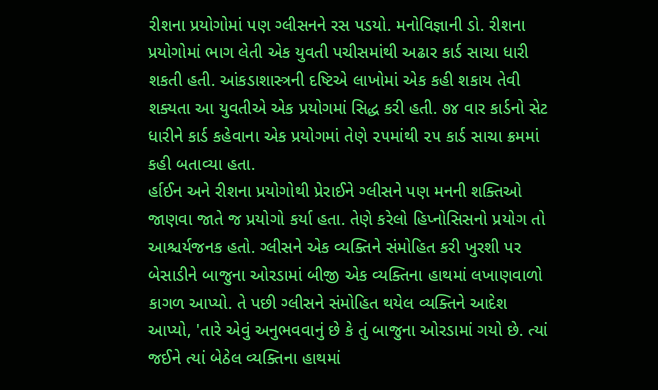રીશના પ્રયોગોમાં પણ ગ્લીસનને રસ પડયો. મનોવિજ્ઞાની ડો. રીશના પ્રયોગોમાં ભાગ લેતી એક યુવતી પચીસમાંથી અઢાર કાર્ડ સાચા ધારી શકતી હતી. આંકડાશાસ્ત્રની દષ્ટિએ લાખોમાં એક કહી શકાય તેવી શક્યતા આ યુવતીએ એક પ્રયોગમાં સિદ્ધ કરી હતી. ૭૪ વાર કાર્ડનો સેટ ધારીને કાર્ડ કહેવાના એક પ્રયોગમાં તેણે ૨૫માંથી ૨૫ કાર્ડ સાચા ક્રમમાં કહી બતાવ્યા હતા.
ર્હાઈન અને રીશના પ્રયોગોથી પ્રેરાઈને ગ્લીસને પણ મનની શક્તિઓ જાણવા જાતે જ પ્રયોગો કર્યા હતા. તેણે કરેલો હિપ્નોસિસનો પ્રયોગ તો આશ્ચર્યજનક હતો. ગ્લીસને એક વ્યક્તિને સંમોહિત કરી ખુરશી પર બેસાડીને બાજુના ઓરડામાં બીજી એક વ્યક્તિના હાથમાં લખાણવાળો કાગળ આપ્યો. તે પછી ગ્લીસને સંમોહિત થયેલ વ્યક્તિને આદેશ આપ્યો, 'તારે એવું અનુભવવાનું છે કે તું બાજુના ઓરડામાં ગયો છે. ત્યાં જઈને ત્યાં બેઠેલ વ્યક્તિના હાથમાં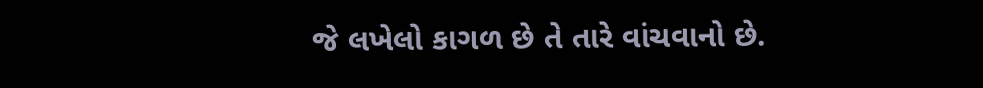જે લખેલો કાગળ છે તે તારે વાંચવાનો છે.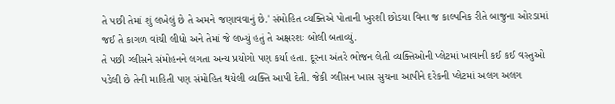તે પછી તેમાં શું લખેલું છે તે અમને જણાવવાનું છે.' સંમોહિત વ્યક્તિએ પોતાની ખુરશી છોડયા વિના જ કાલ્પનિક રીતે બાજુના ઓરડામાં જઈ તે કાગળ વાંચી લીધો અને તેમાં જે લખ્યું હતું તે અક્ષરશઃ બોલી બતાવ્યું.
તે પછી ગ્લીસને સંમોહનને લગતા અન્ય પ્રયોગો પણ કર્યા હતા. દૂરના અંતરે ભોજન લેતી વ્યક્તિઓની પ્લેટમાં ખાવાની કઈ કઈ વસ્તુઓ પડેલી છે તેની માહિતી પણ સંમોહિત થયેલી વ્યક્તિ આપી દેતી. જેકી ગ્લીસન ખાસ સુચના આપીને દરેકની પ્લેટમાં અલગ અલગ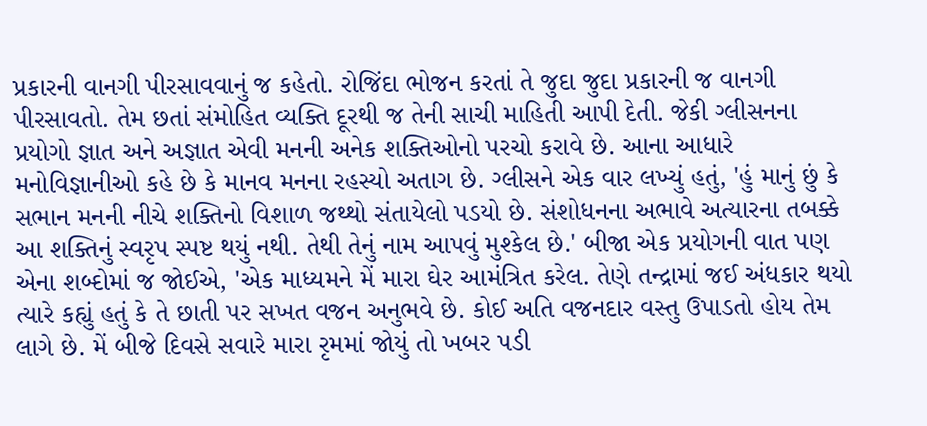પ્રકારની વાનગી પીરસાવવાનું જ કહેતો. રોજિંદા ભોજન કરતાં તે જુદા જુદા પ્રકારની જ વાનગી પીરસાવતો. તેમ છતાં સંમોહિત વ્યક્તિ દૂરથી જ તેની સાચી માહિતી આપી દેતી. જેકી ગ્લીસનના પ્રયોગો જ્ઞાત અને અજ્ઞાત એવી મનની અનેક શક્તિઓનો પરચો કરાવે છે. આના આધારે મનોવિજ્ઞાનીઓ કહે છે કે માનવ મનના રહસ્યો અતાગ છે. ગ્લીસને એક વાર લખ્યું હતું, 'હું માનું છું કે સભાન મનની નીચે શક્તિનો વિશાળ જથ્થો સંતાયેલો પડયો છે. સંશોધનના અભાવે અત્યારના તબક્કે આ શક્તિનું સ્વરૃપ સ્પષ્ટ થયું નથી. તેથી તેનું નામ આપવું મુશ્કેલ છે.' બીજા એક પ્રયોગની વાત પણ એના શબ્દોમાં જ જોઈએ, 'એક માધ્યમને મેં મારા ઘેર આમંત્રિત કરેલ. તેણે તન્દ્રામાં જઈ અંધકાર થયો ત્યારે કહ્યું હતું કે તે છાતી પર સખત વજન અનુભવે છે. કોઈ અતિ વજનદાર વસ્તુ ઉપાડતો હોય તેમ લાગે છે. મેં બીજે દિવસે સવારે મારા રૃમમાં જોયું તો ખબર પડી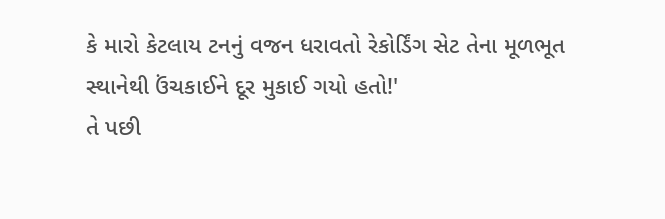કે મારો કેટલાય ટનનું વજન ધરાવતો રેકોર્ડિંગ સેટ તેના મૂળભૂત સ્થાનેથી ઉંચકાઈને દૂર મુકાઈ ગયો હતો!'
તે પછી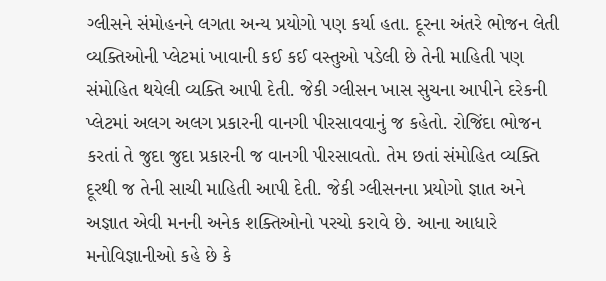ગ્લીસને સંમોહનને લગતા અન્ય પ્રયોગો પણ કર્યા હતા. દૂરના અંતરે ભોજન લેતી વ્યક્તિઓની પ્લેટમાં ખાવાની કઈ કઈ વસ્તુઓ પડેલી છે તેની માહિતી પણ સંમોહિત થયેલી વ્યક્તિ આપી દેતી. જેકી ગ્લીસન ખાસ સુચના આપીને દરેકની પ્લેટમાં અલગ અલગ પ્રકારની વાનગી પીરસાવવાનું જ કહેતો. રોજિંદા ભોજન કરતાં તે જુદા જુદા પ્રકારની જ વાનગી પીરસાવતો. તેમ છતાં સંમોહિત વ્યક્તિ દૂરથી જ તેની સાચી માહિતી આપી દેતી. જેકી ગ્લીસનના પ્રયોગો જ્ઞાત અને અજ્ઞાત એવી મનની અનેક શક્તિઓનો પરચો કરાવે છે. આના આધારે મનોવિજ્ઞાનીઓ કહે છે કે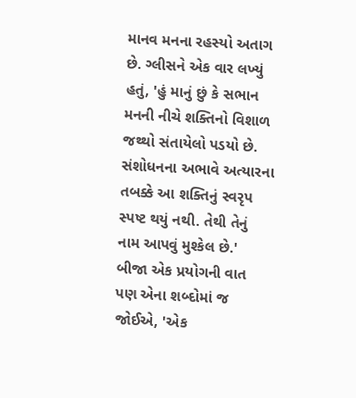માનવ મનના રહસ્યો અતાગ છે. ગ્લીસને એક વાર લખ્યું હતું, 'હું માનું છું કે સભાન મનની નીચે શક્તિનો વિશાળ જથ્થો સંતાયેલો પડયો છે. સંશોધનના અભાવે અત્યારના તબક્કે આ શક્તિનું સ્વરૃપ સ્પષ્ટ થયું નથી. તેથી તેનું નામ આપવું મુશ્કેલ છે.' બીજા એક પ્રયોગની વાત પણ એના શબ્દોમાં જ જોઈએ, 'એક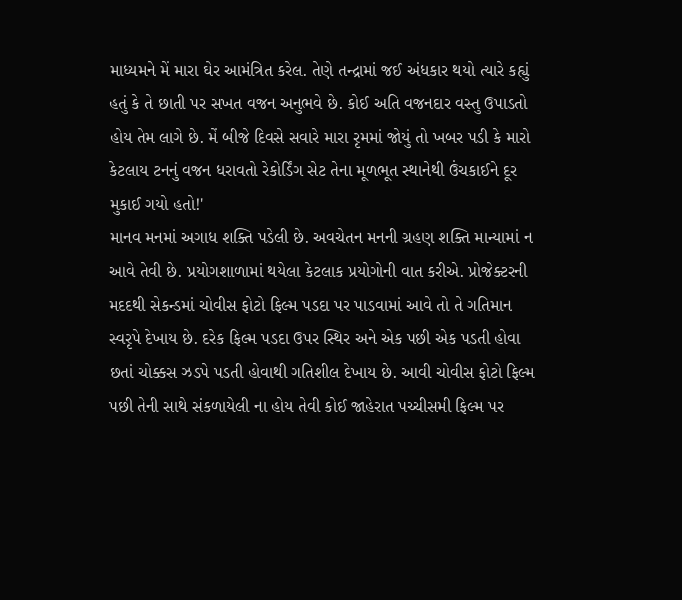માધ્યમને મેં મારા ઘેર આમંત્રિત કરેલ. તેણે તન્દ્રામાં જઈ અંધકાર થયો ત્યારે કહ્યું હતું કે તે છાતી પર સખત વજન અનુભવે છે. કોઈ અતિ વજનદાર વસ્તુ ઉપાડતો હોય તેમ લાગે છે. મેં બીજે દિવસે સવારે મારા રૃમમાં જોયું તો ખબર પડી કે મારો કેટલાય ટનનું વજન ધરાવતો રેકોર્ડિંગ સેટ તેના મૂળભૂત સ્થાનેથી ઉંચકાઈને દૂર મુકાઈ ગયો હતો!'
માનવ મનમાં અગાધ શક્તિ પડેલી છે. અવચેતન મનની ગ્રહણ શક્તિ માન્યામાં ન આવે તેવી છે. પ્રયોગશાળામાં થયેલા કેટલાક પ્રયોગોની વાત કરીએ. પ્રોજેક્ટરની મદદથી સેકન્ડમાં ચોવીસ ફોટો ફિલ્મ પડદા પર પાડવામાં આવે તો તે ગતિમાન સ્વરૃપે દેખાય છે. દરેક ફિલ્મ પડદા ઉપર સ્થિર અને એક પછી એક પડતી હોવા છતાં ચોક્કસ ઝડપે પડતી હોવાથી ગતિશીલ દેખાય છે. આવી ચોવીસ ફોટો ફિલ્મ પછી તેની સાથે સંકળાયેલી ના હોય તેવી કોઈ જાહેરાત પચ્ચીસમી ફિલ્મ પર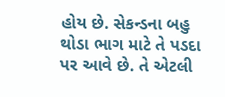હોય છે. સેકન્ડના બહુ થોડા ભાગ માટે તે પડદા પર આવે છે. તે એટલી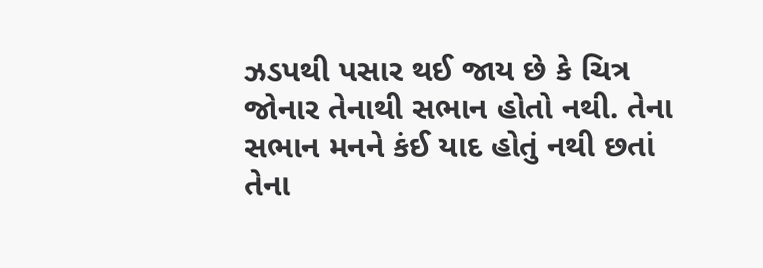ઝડપથી પસાર થઈ જાય છે કે ચિત્ર જોનાર તેનાથી સભાન હોતો નથી. તેના સભાન મનને કંઈ યાદ હોતું નથી છતાં તેના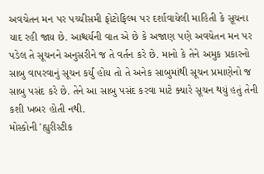અવચેતન મન પર પચ્ચીસમી ફોટોફિલ્મ પર દર્શાવાયેલી માહિતી કે સૂચના યાદ રહી જાય છે. આશ્ચર્યની વાત એ છે કે અજાણ પણે અવચેતન મન પર પડેલ તે સૂચનને અનુસરીને જ તે વર્તન કરે છે. માનો કે તેને અમુક પ્રકારનો સાબુ વાપરવાનું સૂચન કર્યું હોય તો તે અનેક સાબુમાંથી સૂચન પ્રમાણેનો જ સાબુ પસંદ કરે છે. તેને આ સાબુ પસંદ કરવા માટે ક્યારે સૂચન થયું હતું તેની કશી ખબર હોતી નથી.
મોસ્કોની 'હ્યુરીસ્ટીક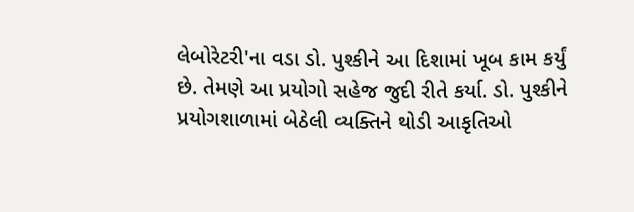લેબોરેટરી'ના વડા ડો. પુશ્કીને આ દિશામાં ખૂબ કામ કર્યું છે. તેમણે આ પ્રયોગો સહેજ જુદી રીતે કર્યા. ડો. પુશ્કીને પ્રયોગશાળામાં બેઠેલી વ્યક્તિને થોડી આકૃતિઓ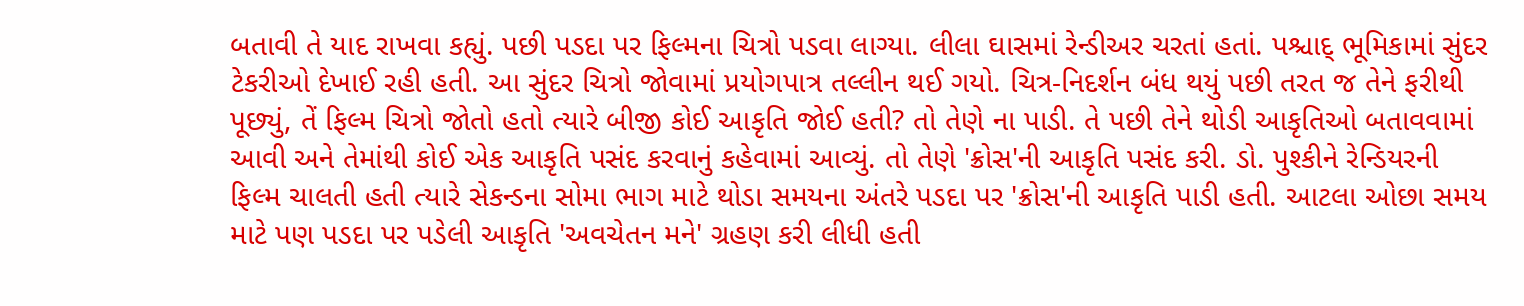બતાવી તે યાદ રાખવા કહ્યું. પછી પડદા પર ફિલ્મના ચિત્રો પડવા લાગ્યા. લીલા ઘાસમાં રેન્ડીઅર ચરતાં હતાં. પશ્ચાદ્ ભૂમિકામાં સુંદર ટેકરીઓ દેખાઈ રહી હતી. આ સુંદર ચિત્રો જોવામાં પ્રયોગપાત્ર તલ્લીન થઈ ગયો. ચિત્ર-નિદર્શન બંધ થયું પછી તરત જ તેને ફરીથી પૂછ્યું, તેં ફિલ્મ ચિત્રો જોતો હતો ત્યારે બીજી કોઈ આકૃતિ જોઈ હતી? તો તેણે ના પાડી. તે પછી તેને થોડી આકૃતિઓ બતાવવામાં આવી અને તેમાંથી કોઈ એક આકૃતિ પસંદ કરવાનું કહેવામાં આવ્યું. તો તેણે 'ક્રોસ'ની આકૃતિ પસંદ કરી. ડો. પુશ્કીને રેન્ડિયરની ફિલ્મ ચાલતી હતી ત્યારે સેકન્ડના સોમા ભાગ માટે થોડા સમયના અંતરે પડદા પર 'ક્રોસ'ની આકૃતિ પાડી હતી. આટલા ઓછા સમય માટે પણ પડદા પર પડેલી આકૃતિ 'અવચેતન મને' ગ્રહણ કરી લીધી હતી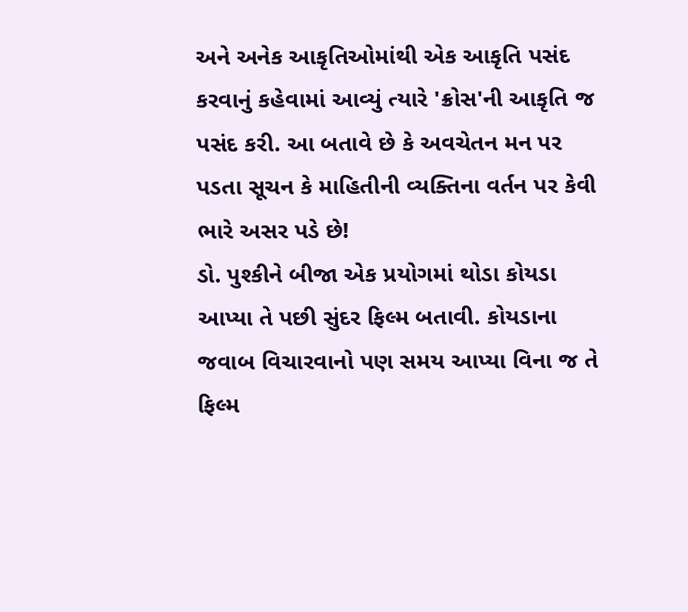અને અનેક આકૃતિઓમાંથી એક આકૃતિ પસંદ કરવાનું કહેવામાં આવ્યું ત્યારે 'ક્રોસ'ની આકૃતિ જ પસંદ કરી. આ બતાવે છે કે અવચેતન મન પર પડતા સૂચન કે માહિતીની વ્યક્તિના વર્તન પર કેવી ભારે અસર પડે છે!
ડો. પુશ્કીને બીજા એક પ્રયોગમાં થોડા કોયડા આપ્યા તે પછી સુંદર ફિલ્મ બતાવી. કોયડાના જવાબ વિચારવાનો પણ સમય આપ્યા વિના જ તે ફિલ્મ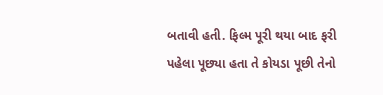બતાવી હતી. ફિલ્મ પૂરી થયા બાદ ફરી પહેલા પૂછ્યા હતા તે કોયડા પૂછી તેનો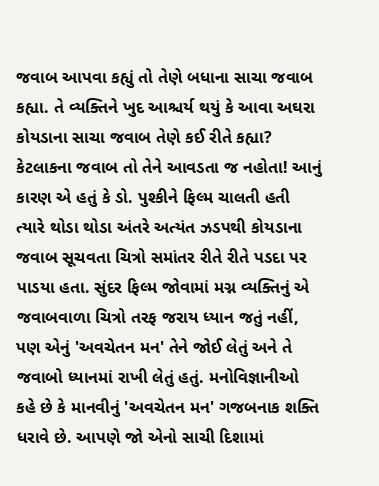જવાબ આપવા કહ્યું તો તેણે બધાના સાચા જવાબ કહ્યા. તે વ્યક્તિને ખુદ આશ્ચર્ય થયું કે આવા અઘરા કોયડાના સાચા જવાબ તેણે કઈ રીતે કહ્યા? કેટલાકના જવાબ તો તેને આવડતા જ નહોતા! આનું કારણ એ હતું કે ડો. પુશ્કીને ફિલ્મ ચાલતી હતી ત્યારે થોડા થોડા અંતરે અત્યંત ઝડપથી કોયડાના જવાબ સૂચવતા ચિત્રો સમાંતર રીતે રીતે પડદા પર પાડયા હતા. સુંદર ફિલ્મ જોવામાં મગ્ન વ્યક્તિનું એ જવાબવાળા ચિત્રો તરફ જરાય ધ્યાન જતું નહીં, પણ એનું 'અવચેતન મન' તેને જોઈ લેતું અને તે જવાબો ધ્યાનમાં રાખી લેતું હતું. મનોવિજ્ઞાનીઓ કહે છે કે માનવીનું 'અવચેતન મન' ગજબનાક શક્તિ ધરાવે છે. આપણે જો એનો સાચી દિશામાં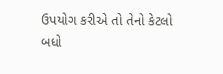ઉપયોગ કરીએ તો તેનો કેટલો બધો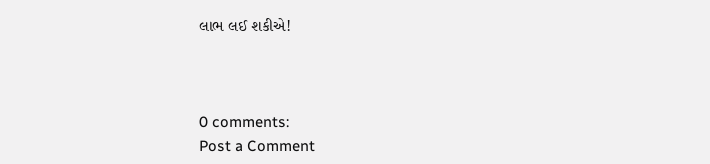લાભ લઈ શકીએ!



0 comments:
Post a Comment